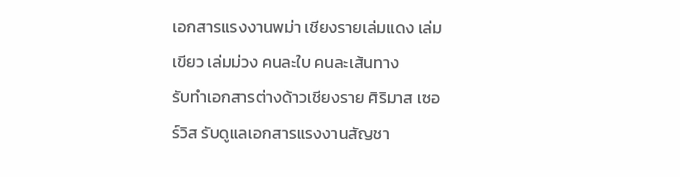เอกสารแรงงานพม่า เชียงรายเล่มแดง เล่มเขียว เล่มม่วง คนละใบ คนละเส้นทาง
รับทำเอกสารต่างด้าวเชียงราย ศิริมาส เซอร์วิส รับดูแลเอกสารแรงงานสัญชา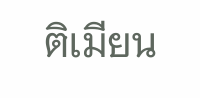ติเมียน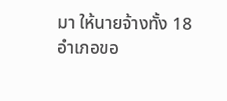มา ให้นายจ้างทั้ง 18 อำเภอขอ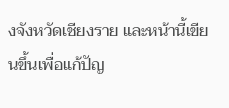งจังหวัดเชียงราย และหน้านี้เขียนขึ้นเพื่อแก้ปัญ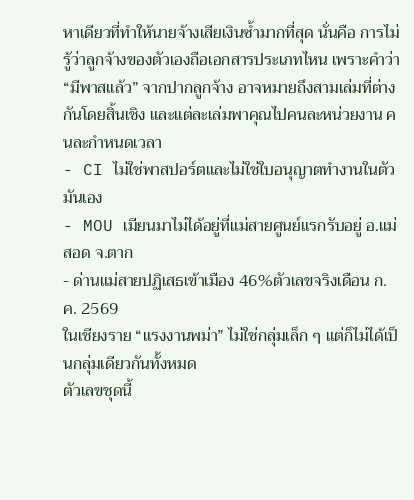หาเดียวที่ทำให้นายจ้างเสียเงินซ้ำมากที่สุด นั่นคือ การไม่รู้ว่าลูกจ้างของตัวเองถือเอกสารประเภทไหน เพราะคำว่า “มีพาสแล้ว” จากปากลูกจ้าง อาจหมายถึงสามเล่มที่ต่างกันโดยสิ้นเชิง และแต่ละเล่มพาคุณไปคนละหน่วยงาน คนละกำหนดเวลา
- CI ไม่ใช่พาสปอร์ตและไม่ใช่ใบอนุญาตทำงานในตัวมันเอง
- MOU เมียนมาไม่ได้อยู่ที่แม่สายศูนย์แรกรับอยู่ อ.แม่สอด จ.ตาก
- ด่านแม่สายปฏิเสธเข้าเมือง 46%ตัวเลขจริงเดือน ก.ค. 2569
ในเชียงราย “แรงงานพม่า” ไม่ใช่กลุ่มเล็ก ๆ แต่ก็ไม่ได้เป็นกลุ่มเดียวกันทั้งหมด
ตัวเลขชุดนี้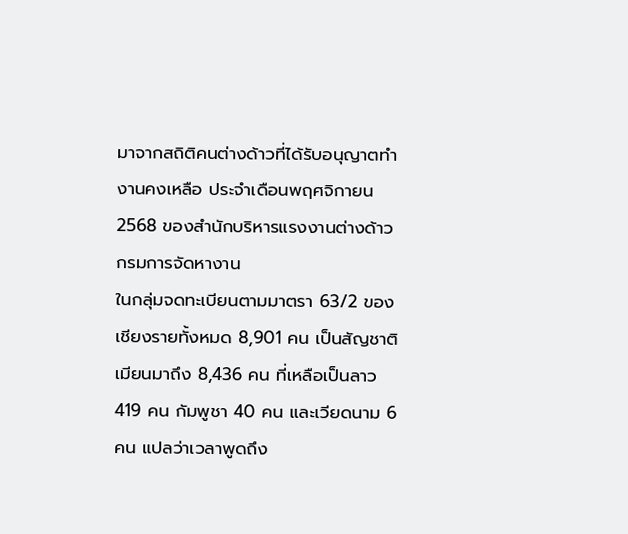มาจากสถิติคนต่างด้าวที่ได้รับอนุญาตทำงานคงเหลือ ประจำเดือนพฤศจิกายน 2568 ของสำนักบริหารแรงงานต่างด้าว กรมการจัดหางาน
ในกลุ่มจดทะเบียนตามมาตรา 63/2 ของเชียงรายทั้งหมด 8,901 คน เป็นสัญชาติเมียนมาถึง 8,436 คน ที่เหลือเป็นลาว 419 คน กัมพูชา 40 คน และเวียดนาม 6 คน แปลว่าเวลาพูดถึง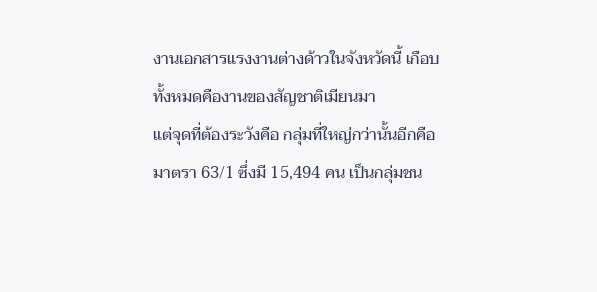งานเอกสารแรงงานต่างด้าวในจังหวัดนี้ เกือบทั้งหมดคืองานของสัญชาติเมียนมา
แต่จุดที่ต้องระวังคือ กลุ่มที่ใหญ่กว่านั้นอีกคือมาตรา 63/1 ซึ่งมี 15,494 คน เป็นกลุ่มชน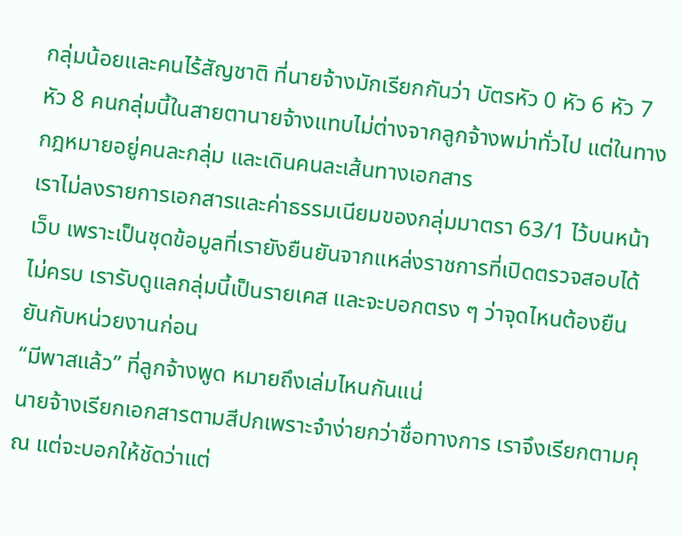กลุ่มน้อยและคนไร้สัญชาติ ที่นายจ้างมักเรียกกันว่า บัตรหัว 0 หัว 6 หัว 7 หัว 8 คนกลุ่มนี้ในสายตานายจ้างแทบไม่ต่างจากลูกจ้างพม่าทั่วไป แต่ในทางกฎหมายอยู่คนละกลุ่ม และเดินคนละเส้นทางเอกสาร
เราไม่ลงรายการเอกสารและค่าธรรมเนียมของกลุ่มมาตรา 63/1 ไว้บนหน้าเว็บ เพราะเป็นชุดข้อมูลที่เรายังยืนยันจากแหล่งราชการที่เปิดตรวจสอบได้ไม่ครบ เรารับดูแลกลุ่มนี้เป็นรายเคส และจะบอกตรง ๆ ว่าจุดไหนต้องยืนยันกับหน่วยงานก่อน
“มีพาสแล้ว” ที่ลูกจ้างพูด หมายถึงเล่มไหนกันแน่
นายจ้างเรียกเอกสารตามสีปกเพราะจำง่ายกว่าชื่อทางการ เราจึงเรียกตามคุณ แต่จะบอกให้ชัดว่าแต่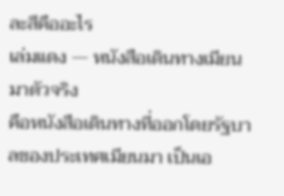ละสีคืออะไร
เล่มแดง — หนังสือเดินทางเมียนมาตัวจริง
คือหนังสือเดินทางที่ออกโดยรัฐบาลของประเทศเมียนมา เป็นเอ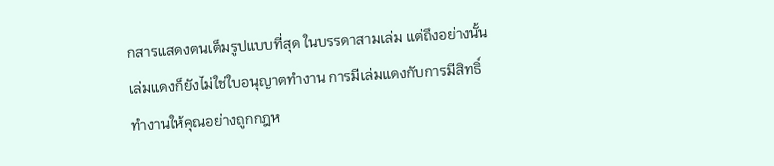กสารแสดงตนเต็มรูปแบบที่สุด ในบรรดาสามเล่ม แต่ถึงอย่างนั้น เล่มแดงก็ยังไม่ใช่ใบอนุญาตทำงาน การมีเล่มแดงกับการมีสิทธิ์ทำงานให้คุณอย่างถูกกฎห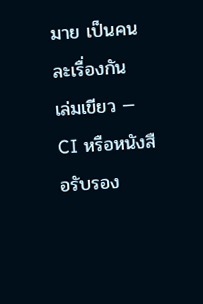มาย เป็นคนละเรื่องกัน
เล่มเขียว — CI หรือหนังสือรับรอง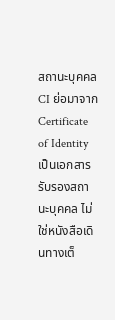สถานะบุคคล
CI ย่อมาจาก Certificate of Identity เป็นเอกสารรับรองสถานะบุคคล ไม่ใช่หนังสือเดินทางเต็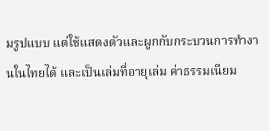มรูปแบบ แต่ใช้แสดงตัวและผูกกับกระบวนการทำงานในไทยได้ และเป็นเล่มที่อายุเล่ม ค่าธรรมเนียม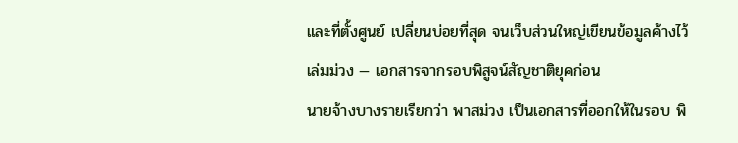และที่ตั้งศูนย์ เปลี่ยนบ่อยที่สุด จนเว็บส่วนใหญ่เขียนข้อมูลค้างไว้
เล่มม่วง — เอกสารจากรอบพิสูจน์สัญชาติยุคก่อน
นายจ้างบางรายเรียกว่า พาสม่วง เป็นเอกสารที่ออกให้ในรอบ พิ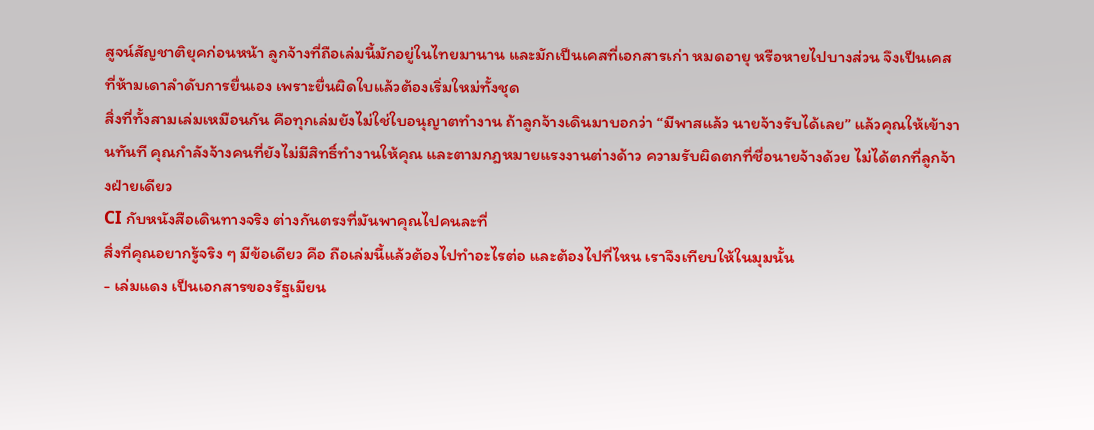สูจน์สัญชาติยุคก่อนหน้า ลูกจ้างที่ถือเล่มนี้มักอยู่ในไทยมานาน และมักเป็นเคสที่เอกสารเก่า หมดอายุ หรือหายไปบางส่วน จึงเป็นเคสที่ห้ามเดาลำดับการยื่นเอง เพราะยื่นผิดใบแล้วต้องเริ่มใหม่ทั้งชุด
สิ่งที่ทั้งสามเล่มเหมือนกัน คือทุกเล่มยังไม่ใช่ใบอนุญาตทำงาน ถ้าลูกจ้างเดินมาบอกว่า “มีพาสแล้ว นายจ้างรับได้เลย” แล้วคุณให้เข้างานทันที คุณกำลังจ้างคนที่ยังไม่มีสิทธิ์ทำงานให้คุณ และตามกฎหมายแรงงานต่างด้าว ความรับผิดตกที่ชื่อนายจ้างด้วย ไม่ได้ตกที่ลูกจ้างฝ่ายเดียว
CI กับหนังสือเดินทางจริง ต่างกันตรงที่มันพาคุณไปคนละที่
สิ่งที่คุณอยากรู้จริง ๆ มีข้อเดียว คือ ถือเล่มนี้แล้วต้องไปทำอะไรต่อ และต้องไปที่ไหน เราจึงเทียบให้ในมุมนั้น
- เล่มแดง เป็นเอกสารของรัฐเมียน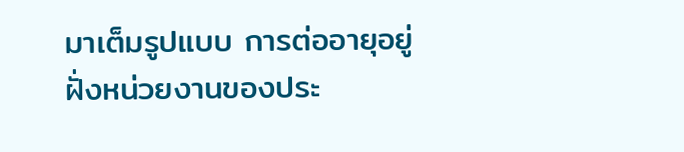มาเต็มรูปแบบ การต่ออายุอยู่ฝั่งหน่วยงานของประ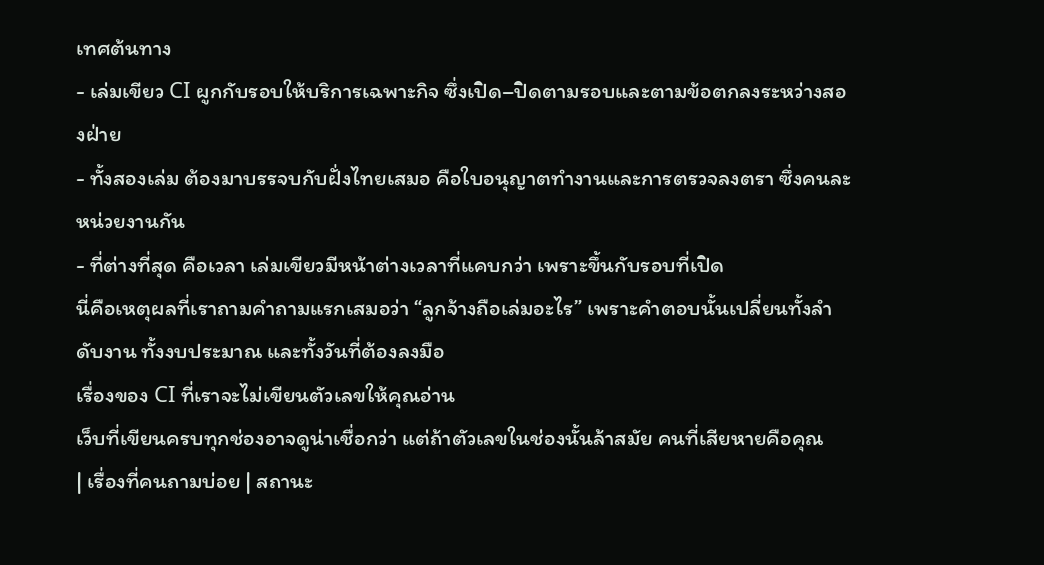เทศต้นทาง
- เล่มเขียว CI ผูกกับรอบให้บริการเฉพาะกิจ ซึ่งเปิด–ปิดตามรอบและตามข้อตกลงระหว่างสองฝ่าย
- ทั้งสองเล่ม ต้องมาบรรจบกับฝั่งไทยเสมอ คือใบอนุญาตทำงานและการตรวจลงตรา ซึ่งคนละหน่วยงานกัน
- ที่ต่างที่สุด คือเวลา เล่มเขียวมีหน้าต่างเวลาที่แคบกว่า เพราะขึ้นกับรอบที่เปิด
นี่คือเหตุผลที่เราถามคำถามแรกเสมอว่า “ลูกจ้างถือเล่มอะไร” เพราะคำตอบนั้นเปลี่ยนทั้งลำดับงาน ทั้งงบประมาณ และทั้งวันที่ต้องลงมือ
เรื่องของ CI ที่เราจะไม่เขียนตัวเลขให้คุณอ่าน
เว็บที่เขียนครบทุกช่องอาจดูน่าเชื่อกว่า แต่ถ้าตัวเลขในช่องนั้นล้าสมัย คนที่เสียหายคือคุณ
| เรื่องที่คนถามบ่อย | สถานะ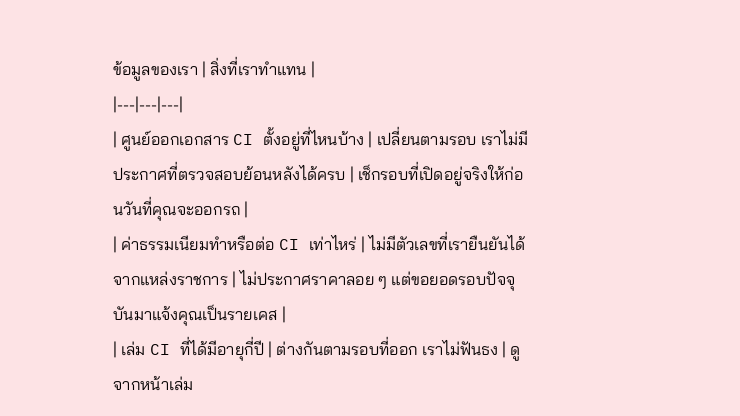ข้อมูลของเรา | สิ่งที่เราทำแทน |
|---|---|---|
| ศูนย์ออกเอกสาร CI ตั้งอยู่ที่ไหนบ้าง | เปลี่ยนตามรอบ เราไม่มีประกาศที่ตรวจสอบย้อนหลังได้ครบ | เช็กรอบที่เปิดอยู่จริงให้ก่อนวันที่คุณจะออกรถ |
| ค่าธรรมเนียมทำหรือต่อ CI เท่าไหร่ | ไม่มีตัวเลขที่เรายืนยันได้จากแหล่งราชการ | ไม่ประกาศราคาลอย ๆ แต่ขอยอดรอบปัจจุบันมาแจ้งคุณเป็นรายเคส |
| เล่ม CI ที่ได้มีอายุกี่ปี | ต่างกันตามรอบที่ออก เราไม่ฟันธง | ดูจากหน้าเล่ม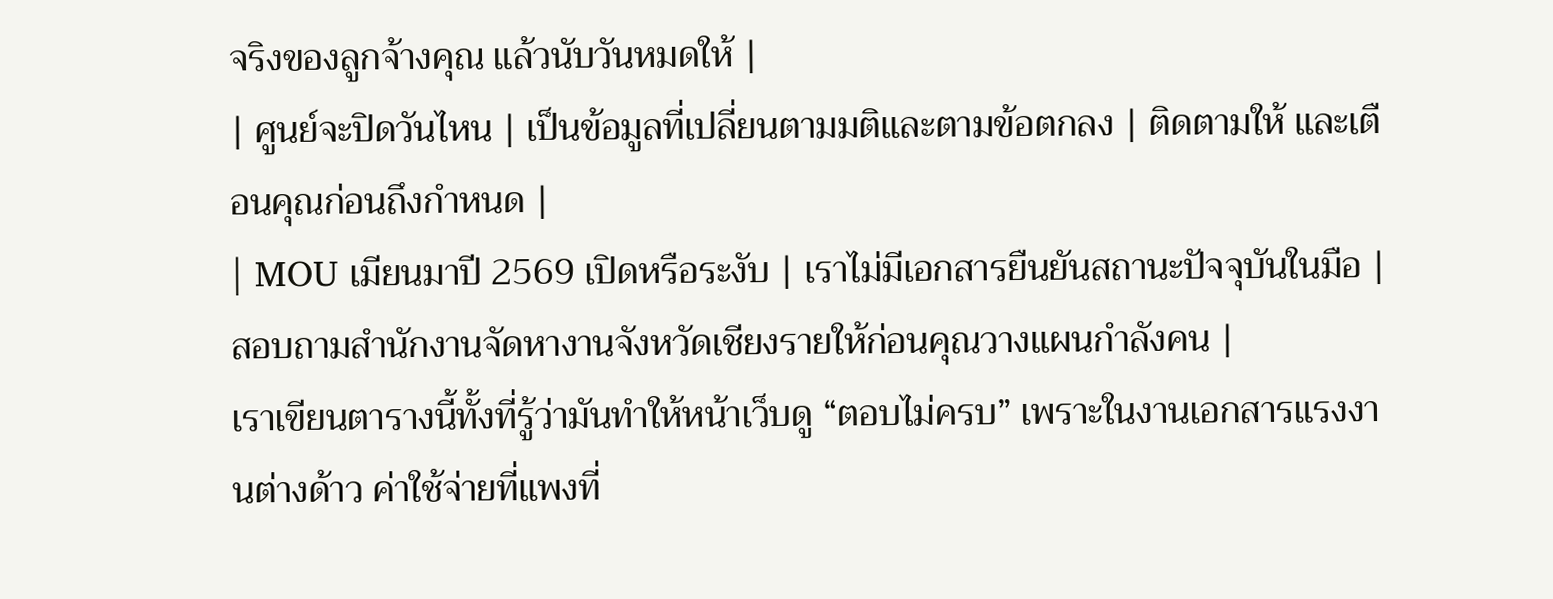จริงของลูกจ้างคุณ แล้วนับวันหมดให้ |
| ศูนย์จะปิดวันไหน | เป็นข้อมูลที่เปลี่ยนตามมติและตามข้อตกลง | ติดตามให้ และเตือนคุณก่อนถึงกำหนด |
| MOU เมียนมาปี 2569 เปิดหรือระงับ | เราไม่มีเอกสารยืนยันสถานะปัจจุบันในมือ | สอบถามสำนักงานจัดหางานจังหวัดเชียงรายให้ก่อนคุณวางแผนกำลังคน |
เราเขียนตารางนี้ทั้งที่รู้ว่ามันทำให้หน้าเว็บดู “ตอบไม่ครบ” เพราะในงานเอกสารแรงงานต่างด้าว ค่าใช้จ่ายที่แพงที่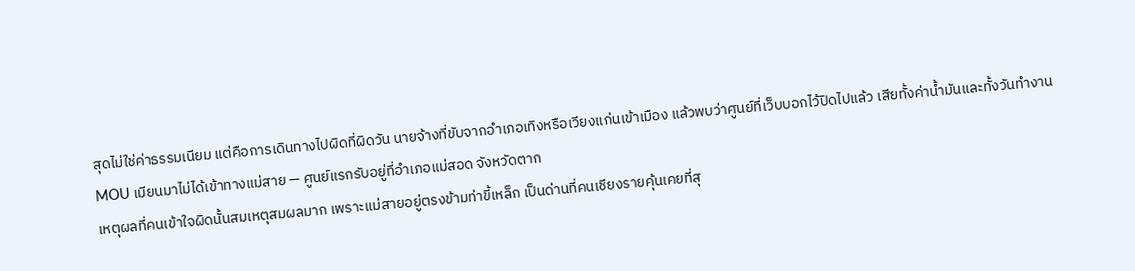สุดไม่ใช่ค่าธรรมเนียม แต่คือการเดินทางไปผิดที่ผิดวัน นายจ้างที่ขับจากอำเภอเทิงหรือเวียงแก่นเข้าเมือง แล้วพบว่าศูนย์ที่เว็บบอกไว้ปิดไปแล้ว เสียทั้งค่าน้ำมันและทั้งวันทำงาน
MOU เมียนมาไม่ได้เข้าทางแม่สาย — ศูนย์แรกรับอยู่ที่อำเภอแม่สอด จังหวัดตาก
เหตุผลที่คนเข้าใจผิดนั้นสมเหตุสมผลมาก เพราะแม่สายอยู่ตรงข้ามท่าขี้เหล็ก เป็นด่านที่คนเชียงรายคุ้นเคยที่สุ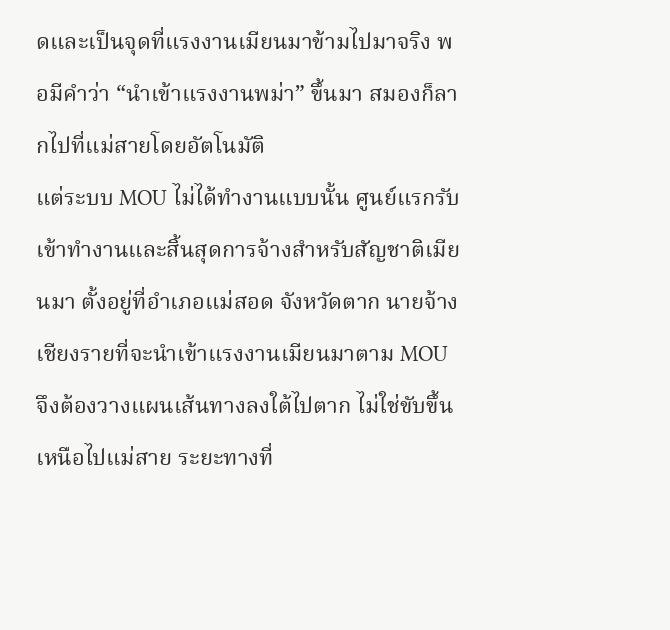ดและเป็นจุดที่แรงงานเมียนมาข้ามไปมาจริง พอมีคำว่า “นำเข้าแรงงานพม่า” ขึ้นมา สมองก็ลากไปที่แม่สายโดยอัตโนมัติ
แต่ระบบ MOU ไม่ได้ทำงานแบบนั้น ศูนย์แรกรับเข้าทำงานและสิ้นสุดการจ้างสำหรับสัญชาติเมียนมา ตั้งอยู่ที่อำเภอแม่สอด จังหวัดตาก นายจ้างเชียงรายที่จะนำเข้าแรงงานเมียนมาตาม MOU จึงต้องวางแผนเส้นทางลงใต้ไปตาก ไม่ใช่ขับขึ้นเหนือไปแม่สาย ระยะทางที่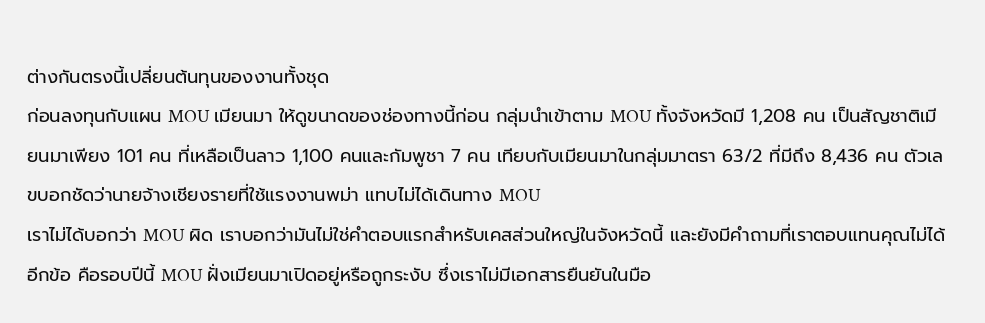ต่างกันตรงนี้เปลี่ยนต้นทุนของงานทั้งชุด
ก่อนลงทุนกับแผน MOU เมียนมา ให้ดูขนาดของช่องทางนี้ก่อน กลุ่มนำเข้าตาม MOU ทั้งจังหวัดมี 1,208 คน เป็นสัญชาติเมียนมาเพียง 101 คน ที่เหลือเป็นลาว 1,100 คนและกัมพูชา 7 คน เทียบกับเมียนมาในกลุ่มมาตรา 63/2 ที่มีถึง 8,436 คน ตัวเลขบอกชัดว่านายจ้างเชียงรายที่ใช้แรงงานพม่า แทบไม่ได้เดินทาง MOU
เราไม่ได้บอกว่า MOU ผิด เราบอกว่ามันไม่ใช่คำตอบแรกสำหรับเคสส่วนใหญ่ในจังหวัดนี้ และยังมีคำถามที่เราตอบแทนคุณไม่ได้อีกข้อ คือรอบปีนี้ MOU ฝั่งเมียนมาเปิดอยู่หรือถูกระงับ ซึ่งเราไม่มีเอกสารยืนยันในมือ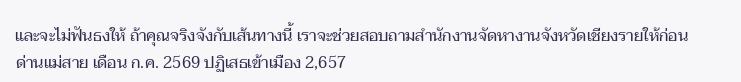และจะไม่ฟันธงให้ ถ้าคุณจริงจังกับเส้นทางนี้ เราจะช่วยสอบถามสำนักงานจัดหางานจังหวัดเชียงรายให้ก่อน
ด่านแม่สาย เดือน ก.ค. 2569 ปฏิเสธเข้าเมือง 2,657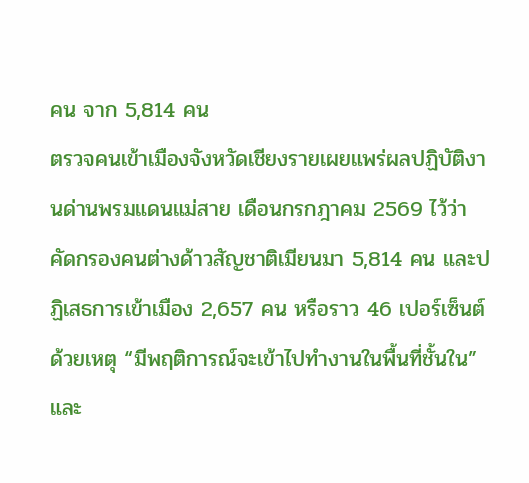คน จาก 5,814 คน
ตรวจคนเข้าเมืองจังหวัดเชียงรายเผยแพร่ผลปฏิบัติงานด่านพรมแดนแม่สาย เดือนกรกฎาคม 2569 ไว้ว่า คัดกรองคนต่างด้าวสัญชาติเมียนมา 5,814 คน และปฏิเสธการเข้าเมือง 2,657 คน หรือราว 46 เปอร์เซ็นต์ ด้วยเหตุ “มีพฤติการณ์จะเข้าไปทำงานในพื้นที่ชั้นใน” และ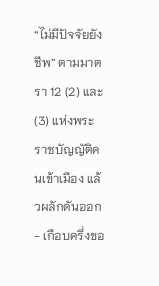“ไม่มีปัจจัยยังชีพ” ตามมาตรา 12 (2) และ (3) แห่งพระราชบัญญัติคนเข้าเมือง แล้วผลักดันออก
- เกือบครึ่งขอ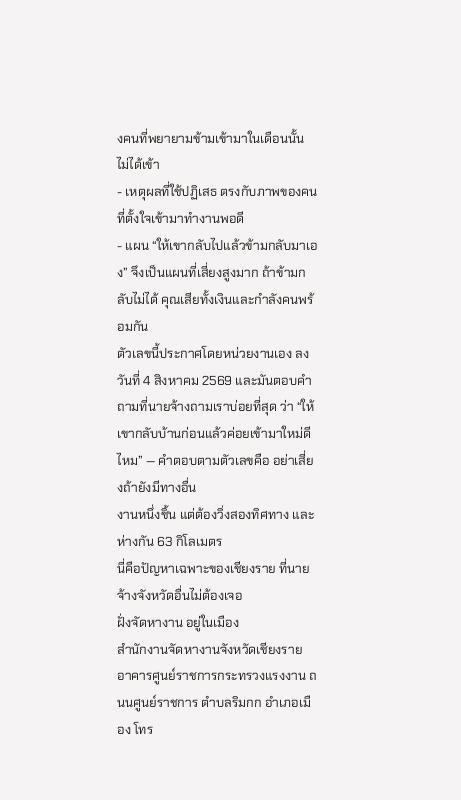งคนที่พยายามข้ามเข้ามาในเดือนนั้น ไม่ได้เข้า
- เหตุผลที่ใช้ปฏิเสธ ตรงกับภาพของคนที่ตั้งใจเข้ามาทำงานพอดี
- แผน “ให้เขากลับไปแล้วข้ามกลับมาเอง” จึงเป็นแผนที่เสี่ยงสูงมาก ถ้าข้ามกลับไม่ได้ คุณเสียทั้งเงินและกำลังคนพร้อมกัน
ตัวเลขนี้ประกาศโดยหน่วยงานเอง ลงวันที่ 4 สิงหาคม 2569 และมันตอบคำถามที่นายจ้างถามเราบ่อยที่สุด ว่า “ให้เขากลับบ้านก่อนแล้วค่อยเข้ามาใหม่ดีไหม” — คำตอบตามตัวเลขคือ อย่าเสี่ยงถ้ายังมีทางอื่น
งานหนึ่งชิ้น แต่ต้องวิ่งสองทิศทาง และห่างกัน 63 กิโลเมตร
นี่คือปัญหาเฉพาะของเชียงราย ที่นายจ้างจังหวัดอื่นไม่ต้องเจอ
ฝั่งจัดหางาน อยู่ในเมือง
สำนักงานจัดหางานจังหวัดเชียงราย อาคารศูนย์ราชการกระทรวงแรงงาน ถนนศูนย์ราชการ ตำบลริมกก อำเภอเมือง โทร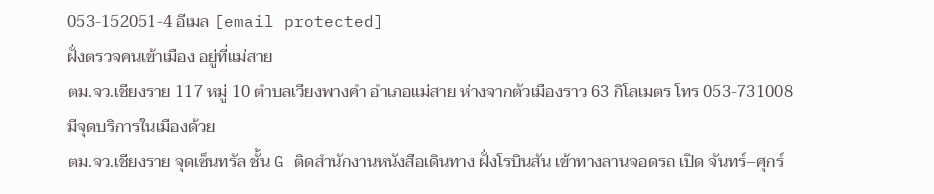053-152051-4 อีเมล [email protected]
ฝั่งตรวจคนเข้าเมือง อยู่ที่แม่สาย
ตม.จว.เชียงราย 117 หมู่ 10 ตำบลเวียงพางคำ อำเภอแม่สาย ห่างจากตัวเมืองราว 63 กิโลเมตร โทร 053-731008
มีจุดบริการในเมืองด้วย
ตม.จว.เชียงราย จุดเซ็นทรัล ชั้น G ติดสำนักงานหนังสือเดินทาง ฝั่งโรบินสัน เข้าทางลานจอดรถ เปิด จันทร์–ศุกร์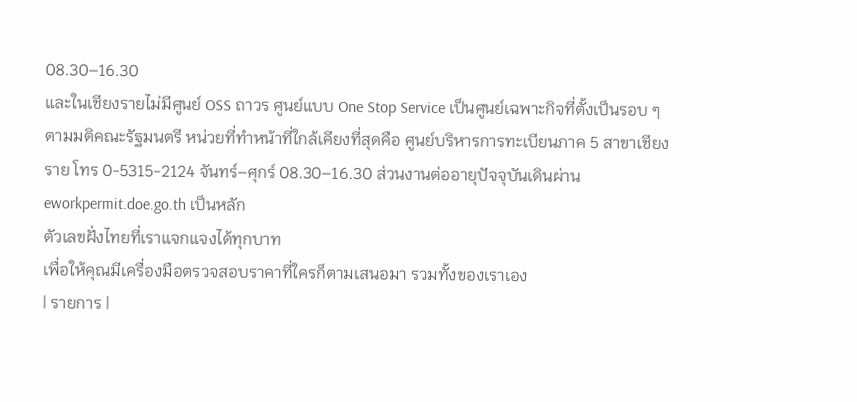08.30–16.30
และในเชียงรายไม่มีศูนย์ OSS ถาวร ศูนย์แบบ One Stop Service เป็นศูนย์เฉพาะกิจที่ตั้งเป็นรอบ ๆ ตามมติคณะรัฐมนตรี หน่วยที่ทำหน้าที่ใกล้เคียงที่สุดคือ ศูนย์บริหารการทะเบียนภาค 5 สาขาเชียงราย โทร 0-5315-2124 จันทร์–ศุกร์ 08.30–16.30 ส่วนงานต่ออายุปัจจุบันเดินผ่าน eworkpermit.doe.go.th เป็นหลัก
ตัวเลขฝั่งไทยที่เราแจกแจงได้ทุกบาท
เพื่อให้คุณมีเครื่องมือตรวจสอบราคาที่ใครก็ตามเสนอมา รวมทั้งของเราเอง
| รายการ |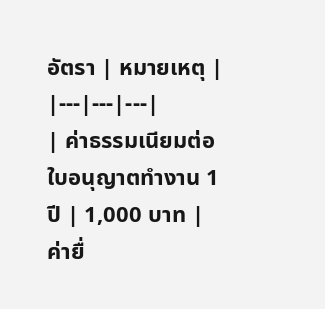อัตรา | หมายเหตุ |
|---|---|---|
| ค่าธรรมเนียมต่อใบอนุญาตทำงาน 1 ปี | 1,000 บาท | ค่ายื่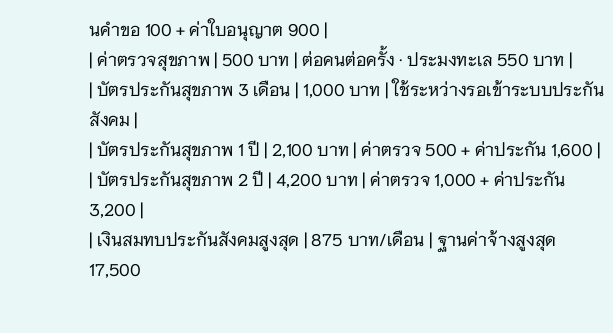นคำขอ 100 + ค่าใบอนุญาต 900 |
| ค่าตรวจสุขภาพ | 500 บาท | ต่อคนต่อครั้ง · ประมงทะเล 550 บาท |
| บัตรประกันสุขภาพ 3 เดือน | 1,000 บาท | ใช้ระหว่างรอเข้าระบบประกันสังคม |
| บัตรประกันสุขภาพ 1 ปี | 2,100 บาท | ค่าตรวจ 500 + ค่าประกัน 1,600 |
| บัตรประกันสุขภาพ 2 ปี | 4,200 บาท | ค่าตรวจ 1,000 + ค่าประกัน 3,200 |
| เงินสมทบประกันสังคมสูงสุด | 875 บาท/เดือน | ฐานค่าจ้างสูงสุด 17,500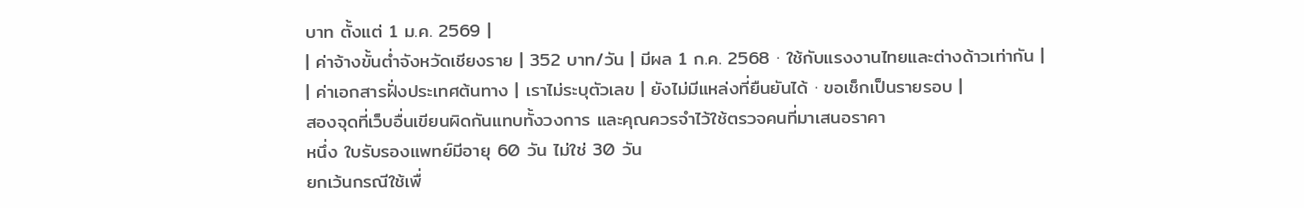บาท ตั้งแต่ 1 ม.ค. 2569 |
| ค่าจ้างขั้นต่ำจังหวัดเชียงราย | 352 บาท/วัน | มีผล 1 ก.ค. 2568 · ใช้กับแรงงานไทยและต่างด้าวเท่ากัน |
| ค่าเอกสารฝั่งประเทศต้นทาง | เราไม่ระบุตัวเลข | ยังไม่มีแหล่งที่ยืนยันได้ · ขอเช็กเป็นรายรอบ |
สองจุดที่เว็บอื่นเขียนผิดกันแทบทั้งวงการ และคุณควรจำไว้ใช้ตรวจคนที่มาเสนอราคา
หนึ่ง ใบรับรองแพทย์มีอายุ 60 วัน ไม่ใช่ 30 วัน
ยกเว้นกรณีใช้เพื่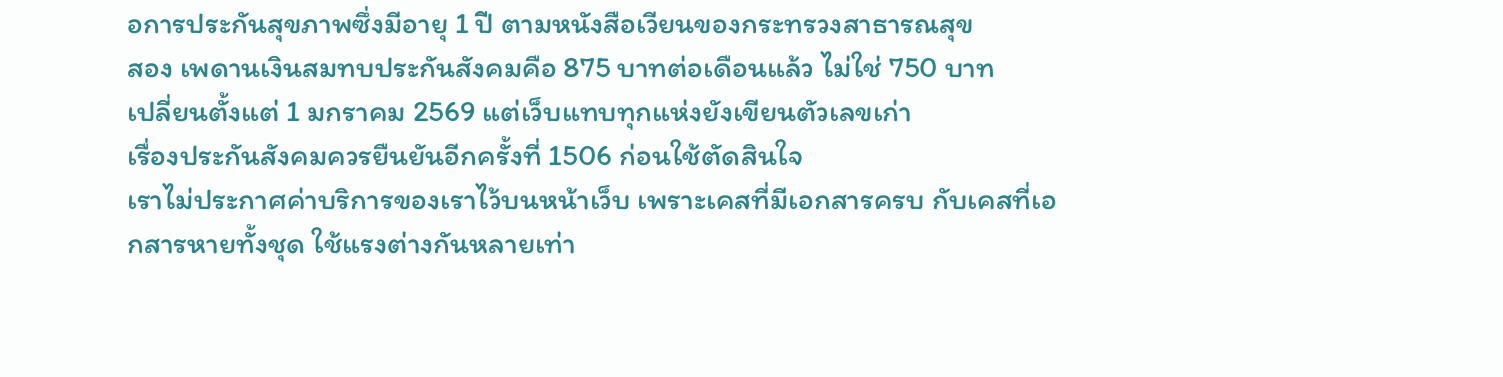อการประกันสุขภาพซึ่งมีอายุ 1 ปี ตามหนังสือเวียนของกระทรวงสาธารณสุข
สอง เพดานเงินสมทบประกันสังคมคือ 875 บาทต่อเดือนแล้ว ไม่ใช่ 750 บาท
เปลี่ยนตั้งแต่ 1 มกราคม 2569 แต่เว็บแทบทุกแห่งยังเขียนตัวเลขเก่า
เรื่องประกันสังคมควรยืนยันอีกครั้งที่ 1506 ก่อนใช้ตัดสินใจ
เราไม่ประกาศค่าบริการของเราไว้บนหน้าเว็บ เพราะเคสที่มีเอกสารครบ กับเคสที่เอกสารหายทั้งชุด ใช้แรงต่างกันหลายเท่า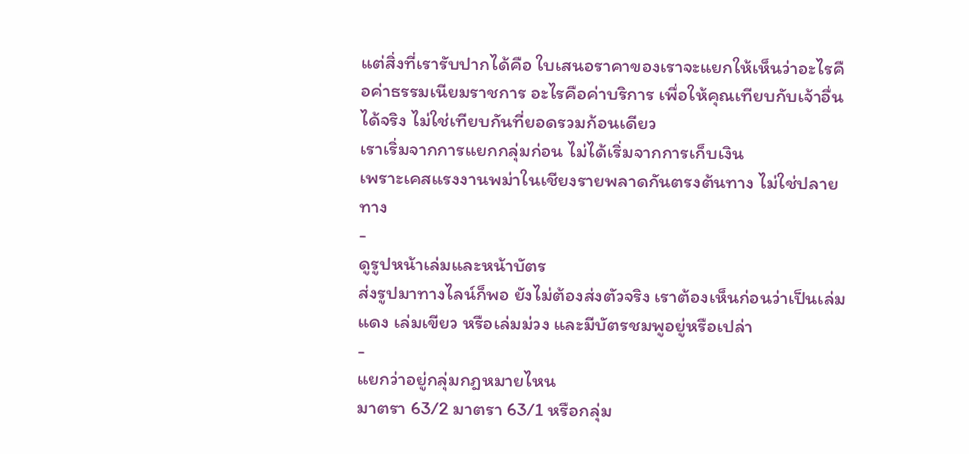แต่สิ่งที่เรารับปากได้คือ ใบเสนอราคาของเราจะแยกให้เห็นว่าอะไรคือค่าธรรมเนียมราชการ อะไรคือค่าบริการ เพื่อให้คุณเทียบกับเจ้าอื่นได้จริง ไม่ใช่เทียบกันที่ยอดรวมก้อนเดียว
เราเริ่มจากการแยกกลุ่มก่อน ไม่ได้เริ่มจากการเก็บเงิน
เพราะเคสแรงงานพม่าในเชียงรายพลาดกันตรงต้นทาง ไม่ใช่ปลายทาง
-
ดูรูปหน้าเล่มและหน้าบัตร
ส่งรูปมาทางไลน์ก็พอ ยังไม่ต้องส่งตัวจริง เราต้องเห็นก่อนว่าเป็นเล่มแดง เล่มเขียว หรือเล่มม่วง และมีบัตรชมพูอยู่หรือเปล่า
-
แยกว่าอยู่กลุ่มกฎหมายไหน
มาตรา 63/2 มาตรา 63/1 หรือกลุ่ม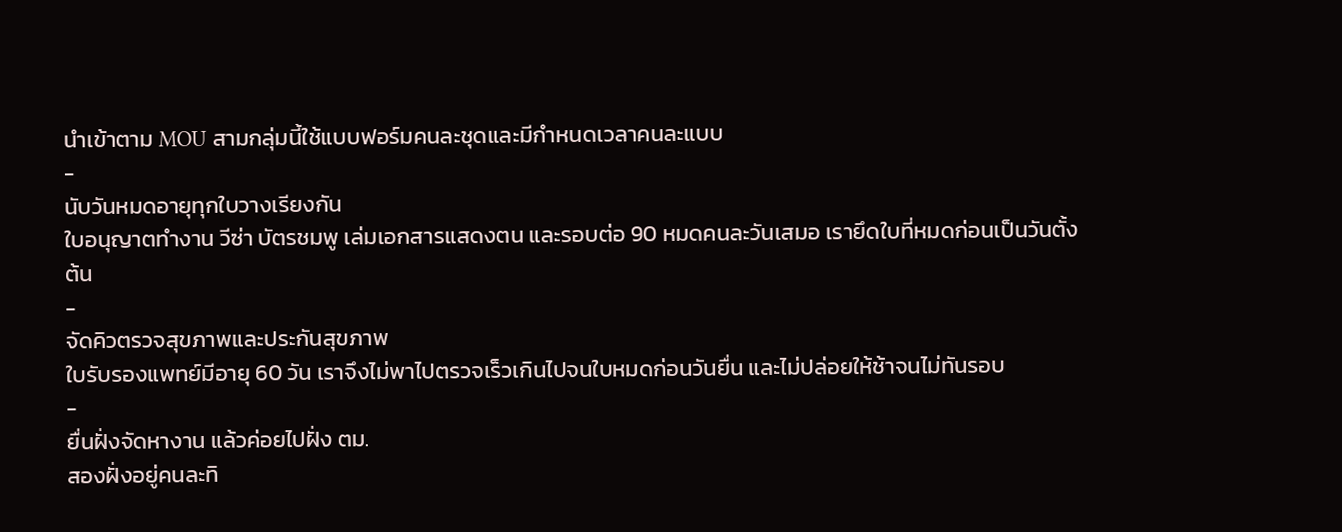นำเข้าตาม MOU สามกลุ่มนี้ใช้แบบฟอร์มคนละชุดและมีกำหนดเวลาคนละแบบ
-
นับวันหมดอายุทุกใบวางเรียงกัน
ใบอนุญาตทำงาน วีซ่า บัตรชมพู เล่มเอกสารแสดงตน และรอบต่อ 90 หมดคนละวันเสมอ เรายึดใบที่หมดก่อนเป็นวันตั้งต้น
-
จัดคิวตรวจสุขภาพและประกันสุขภาพ
ใบรับรองแพทย์มีอายุ 60 วัน เราจึงไม่พาไปตรวจเร็วเกินไปจนใบหมดก่อนวันยื่น และไม่ปล่อยให้ช้าจนไม่ทันรอบ
-
ยื่นฝั่งจัดหางาน แล้วค่อยไปฝั่ง ตม.
สองฝั่งอยู่คนละทิ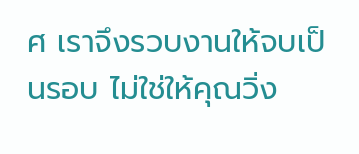ศ เราจึงรวบงานให้จบเป็นรอบ ไม่ใช่ให้คุณวิ่ง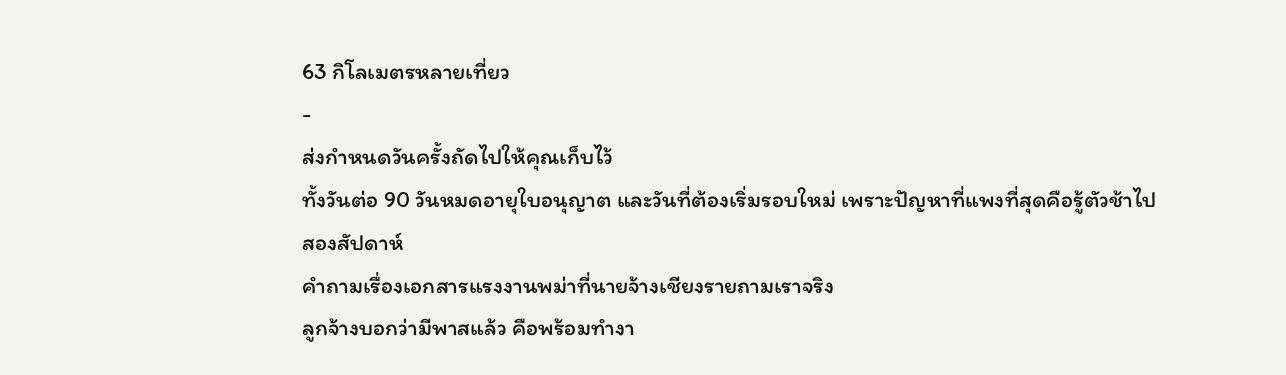63 กิโลเมตรหลายเที่ยว
-
ส่งกำหนดวันครั้งถัดไปให้คุณเก็บไว้
ทั้งวันต่อ 90 วันหมดอายุใบอนุญาต และวันที่ต้องเริ่มรอบใหม่ เพราะปัญหาที่แพงที่สุดคือรู้ตัวช้าไปสองสัปดาห์
คำถามเรื่องเอกสารแรงงานพม่าที่นายจ้างเชียงรายถามเราจริง
ลูกจ้างบอกว่ามีพาสแล้ว คือพร้อมทำงา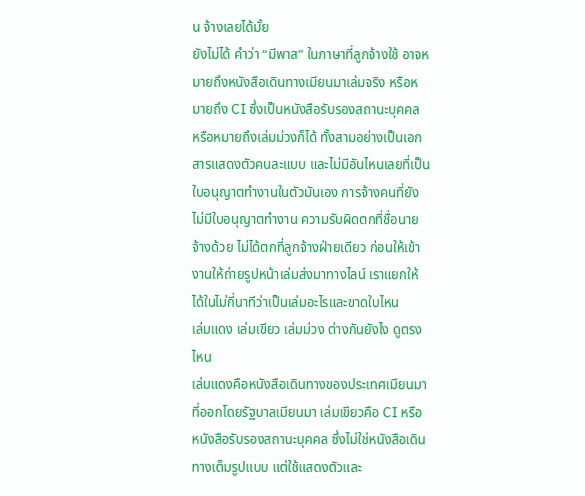น จ้างเลยได้มั้ย
ยังไม่ได้ คำว่า “มีพาส” ในภาษาที่ลูกจ้างใช้ อาจหมายถึงหนังสือเดินทางเมียนมาเล่มจริง หรือหมายถึง CI ซึ่งเป็นหนังสือรับรองสถานะบุคคล หรือหมายถึงเล่มม่วงก็ได้ ทั้งสามอย่างเป็นเอกสารแสดงตัวคนละแบบ และไม่มีอันไหนเลยที่เป็นใบอนุญาตทำงานในตัวมันเอง การจ้างคนที่ยังไม่มีใบอนุญาตทำงาน ความรับผิดตกที่ชื่อนายจ้างด้วย ไม่ได้ตกที่ลูกจ้างฝ่ายเดียว ก่อนให้เข้างานให้ถ่ายรูปหน้าเล่มส่งมาทางไลน์ เราแยกให้ได้ในไม่กี่นาทีว่าเป็นเล่มอะไรและขาดใบไหน
เล่มแดง เล่มเขียว เล่มม่วง ต่างกันยังไง ดูตรงไหน
เล่มแดงคือหนังสือเดินทางของประเทศเมียนมาที่ออกโดยรัฐบาลเมียนมา เล่มเขียวคือ CI หรือหนังสือรับรองสถานะบุคคล ซึ่งไม่ใช่หนังสือเดินทางเต็มรูปแบบ แต่ใช้แสดงตัวและ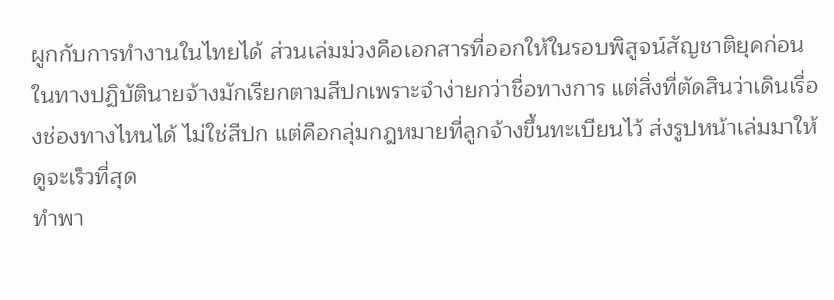ผูกกับการทำงานในไทยได้ ส่วนเล่มม่วงคือเอกสารที่ออกให้ในรอบพิสูจน์สัญชาติยุคก่อน ในทางปฏิบัตินายจ้างมักเรียกตามสีปกเพราะจำง่ายกว่าชื่อทางการ แต่สิ่งที่ตัดสินว่าเดินเรื่องช่องทางไหนได้ ไม่ใช่สีปก แต่คือกลุ่มกฎหมายที่ลูกจ้างขึ้นทะเบียนไว้ ส่งรูปหน้าเล่มมาให้ดูจะเร็วที่สุด
ทำพา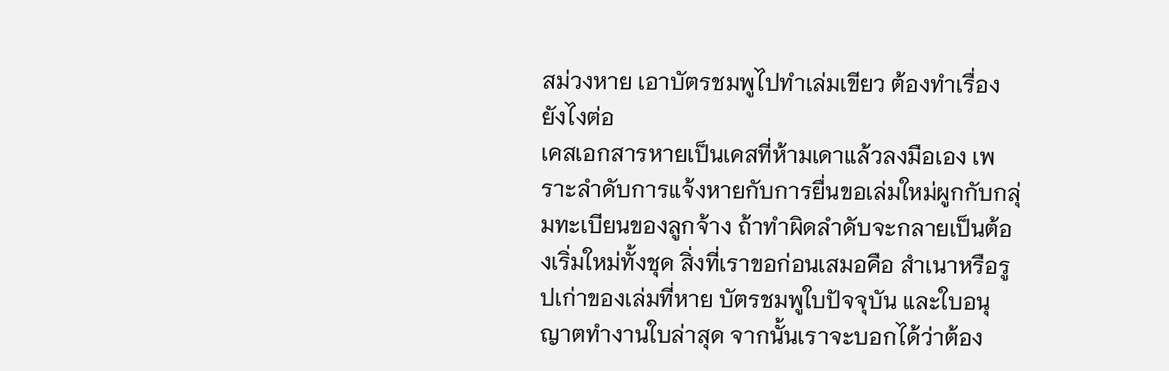สม่วงหาย เอาบัตรชมพูไปทำเล่มเขียว ต้องทำเรื่องยังไงต่อ
เคสเอกสารหายเป็นเคสที่ห้ามเดาแล้วลงมือเอง เพราะลำดับการแจ้งหายกับการยื่นขอเล่มใหม่ผูกกับกลุ่มทะเบียนของลูกจ้าง ถ้าทำผิดลำดับจะกลายเป็นต้องเริ่มใหม่ทั้งชุด สิ่งที่เราขอก่อนเสมอคือ สำเนาหรือรูปเก่าของเล่มที่หาย บัตรชมพูใบปัจจุบัน และใบอนุญาตทำงานใบล่าสุด จากนั้นเราจะบอกได้ว่าต้อง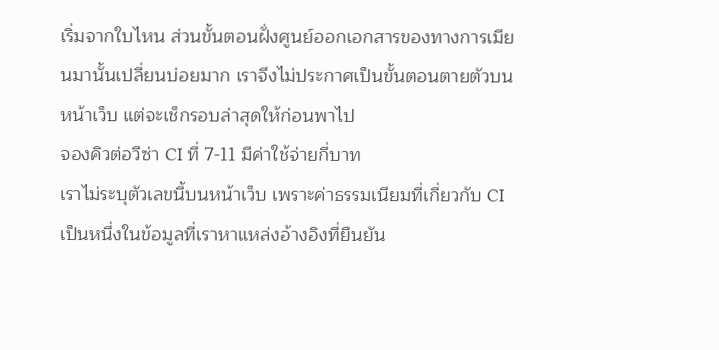เริ่มจากใบไหน ส่วนขั้นตอนฝั่งศูนย์ออกเอกสารของทางการเมียนมานั้นเปลี่ยนบ่อยมาก เราจึงไม่ประกาศเป็นขั้นตอนตายตัวบนหน้าเว็บ แต่จะเช็กรอบล่าสุดให้ก่อนพาไป
จองคิวต่อวีซ่า CI ที่ 7-11 มีค่าใช้จ่ายกี่บาท
เราไม่ระบุตัวเลขนี้บนหน้าเว็บ เพราะค่าธรรมเนียมที่เกี่ยวกับ CI เป็นหนึ่งในข้อมูลที่เราหาแหล่งอ้างอิงที่ยืนยัน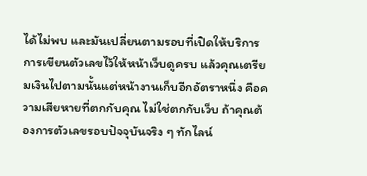ได้ไม่พบ และมันเปลี่ยนตามรอบที่เปิดให้บริการ การเขียนตัวเลขไว้ให้หน้าเว็บดูครบ แล้วคุณเตรียมเงินไปตามนั้นแต่หน้างานเก็บอีกอัตราหนึ่ง คือความเสียหายที่ตกกับคุณ ไม่ใช่ตกกับเว็บ ถ้าคุณต้องการตัวเลขรอบปัจจุบันจริง ๆ ทักไลน์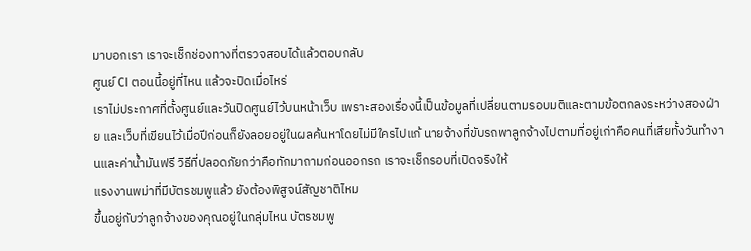มาบอกเรา เราจะเช็กช่องทางที่ตรวจสอบได้แล้วตอบกลับ
ศูนย์ CI ตอนนี้อยู่ที่ไหน แล้วจะปิดเมื่อไหร่
เราไม่ประกาศที่ตั้งศูนย์และวันปิดศูนย์ไว้บนหน้าเว็บ เพราะสองเรื่องนี้เป็นข้อมูลที่เปลี่ยนตามรอบมติและตามข้อตกลงระหว่างสองฝ่าย และเว็บที่เขียนไว้เมื่อปีก่อนก็ยังลอยอยู่ในผลค้นหาโดยไม่มีใครไปแก้ นายจ้างที่ขับรถพาลูกจ้างไปตามที่อยู่เก่าคือคนที่เสียทั้งวันทำงานและค่าน้ำมันฟรี วิธีที่ปลอดภัยกว่าคือทักมาถามก่อนออกรถ เราจะเช็กรอบที่เปิดจริงให้
แรงงานพม่าที่มีบัตรชมพูแล้ว ยังต้องพิสูจน์สัญชาติไหม
ขึ้นอยู่กับว่าลูกจ้างของคุณอยู่ในกลุ่มไหน บัตรชมพู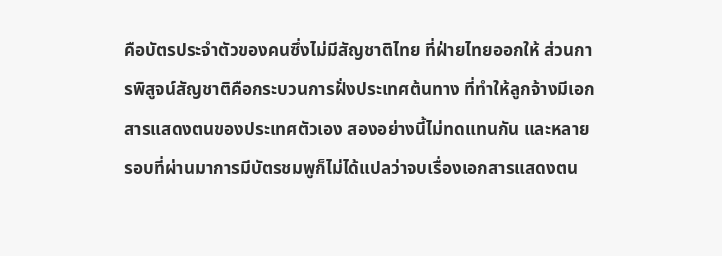คือบัตรประจำตัวของคนซึ่งไม่มีสัญชาติไทย ที่ฝ่ายไทยออกให้ ส่วนการพิสูจน์สัญชาติคือกระบวนการฝั่งประเทศต้นทาง ที่ทำให้ลูกจ้างมีเอกสารแสดงตนของประเทศตัวเอง สองอย่างนี้ไม่ทดแทนกัน และหลายรอบที่ผ่านมาการมีบัตรชมพูก็ไม่ได้แปลว่าจบเรื่องเอกสารแสดงตน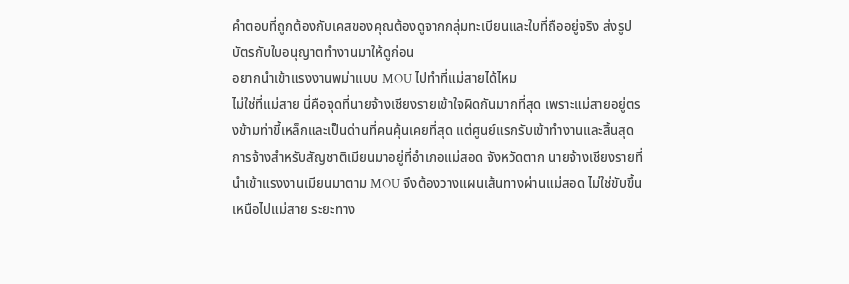คำตอบที่ถูกต้องกับเคสของคุณต้องดูจากกลุ่มทะเบียนและใบที่ถืออยู่จริง ส่งรูปบัตรกับใบอนุญาตทำงานมาให้ดูก่อน
อยากนำเข้าแรงงานพม่าแบบ MOU ไปทำที่แม่สายได้ไหม
ไม่ใช่ที่แม่สาย นี่คือจุดที่นายจ้างเชียงรายเข้าใจผิดกันมากที่สุด เพราะแม่สายอยู่ตรงข้ามท่าขี้เหล็กและเป็นด่านที่คนคุ้นเคยที่สุด แต่ศูนย์แรกรับเข้าทำงานและสิ้นสุดการจ้างสำหรับสัญชาติเมียนมาอยู่ที่อำเภอแม่สอด จังหวัดตาก นายจ้างเชียงรายที่นำเข้าแรงงานเมียนมาตาม MOU จึงต้องวางแผนเส้นทางผ่านแม่สอด ไม่ใช่ขับขึ้นเหนือไปแม่สาย ระยะทาง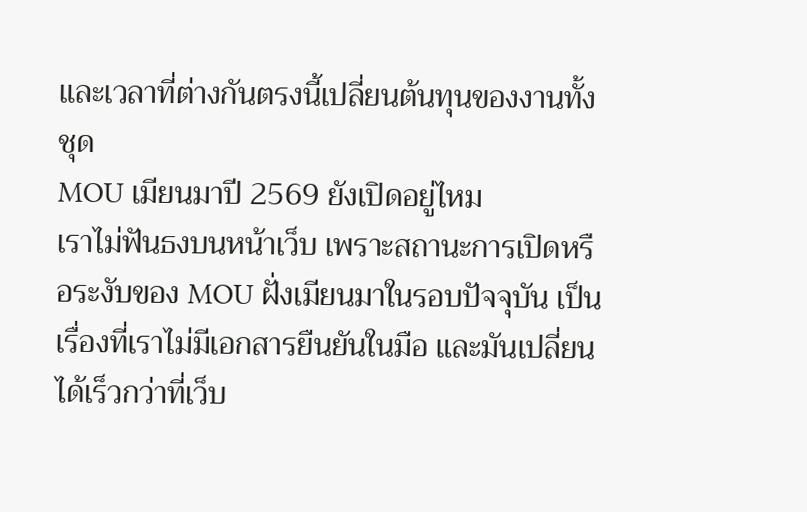และเวลาที่ต่างกันตรงนี้เปลี่ยนต้นทุนของงานทั้งชุด
MOU เมียนมาปี 2569 ยังเปิดอยู่ไหม
เราไม่ฟันธงบนหน้าเว็บ เพราะสถานะการเปิดหรือระงับของ MOU ฝั่งเมียนมาในรอบปัจจุบัน เป็นเรื่องที่เราไม่มีเอกสารยืนยันในมือ และมันเปลี่ยนได้เร็วกว่าที่เว็บ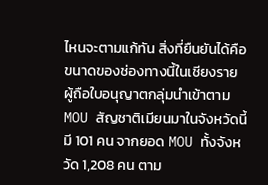ไหนจะตามแก้ทัน สิ่งที่ยืนยันได้คือขนาดของช่องทางนี้ในเชียงราย ผู้ถือใบอนุญาตกลุ่มนำเข้าตาม MOU สัญชาติเมียนมาในจังหวัดนี้มี 101 คน จากยอด MOU ทั้งจังหวัด 1,208 คน ตาม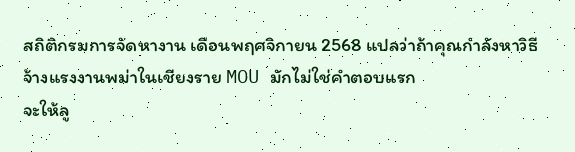สถิติกรมการจัดหางาน เดือนพฤศจิกายน 2568 แปลว่าถ้าคุณกำลังหาวิธีจ้างแรงงานพม่าในเชียงราย MOU มักไม่ใช่คำตอบแรก
จะให้ลู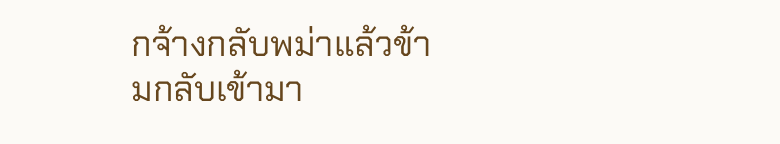กจ้างกลับพม่าแล้วข้ามกลับเข้ามา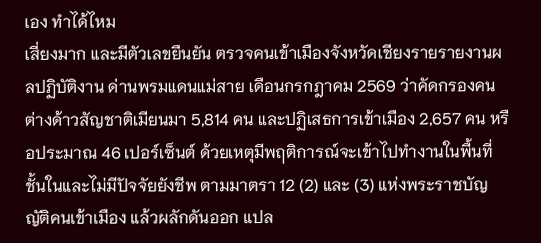เอง ทำได้ไหม
เสี่ยงมาก และมีตัวเลขยืนยัน ตรวจคนเข้าเมืองจังหวัดเชียงรายรายงานผลปฏิบัติงาน ด่านพรมแดนแม่สาย เดือนกรกฎาคม 2569 ว่าคัดกรองคนต่างด้าวสัญชาติเมียนมา 5,814 คน และปฏิเสธการเข้าเมือง 2,657 คน หรือประมาณ 46 เปอร์เซ็นต์ ด้วยเหตุมีพฤติการณ์จะเข้าไปทำงานในพื้นที่ชั้นในและไม่มีปัจจัยยังชีพ ตามมาตรา 12 (2) และ (3) แห่งพระราชบัญญัติคนเข้าเมือง แล้วผลักดันออก แปล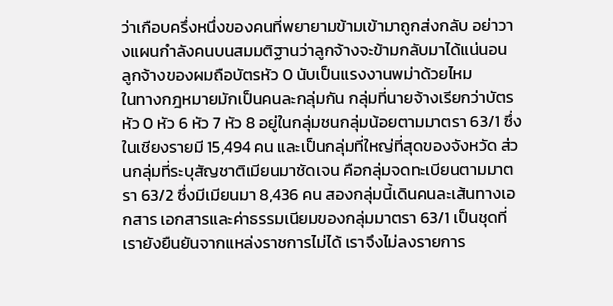ว่าเกือบครึ่งหนึ่งของคนที่พยายามข้ามเข้ามาถูกส่งกลับ อย่าวางแผนกำลังคนบนสมมติฐานว่าลูกจ้างจะข้ามกลับมาได้แน่นอน
ลูกจ้างของผมถือบัตรหัว 0 นับเป็นแรงงานพม่าด้วยไหม
ในทางกฎหมายมักเป็นคนละกลุ่มกัน กลุ่มที่นายจ้างเรียกว่าบัตรหัว 0 หัว 6 หัว 7 หัว 8 อยู่ในกลุ่มชนกลุ่มน้อยตามมาตรา 63/1 ซึ่งในเชียงรายมี 15,494 คน และเป็นกลุ่มที่ใหญ่ที่สุดของจังหวัด ส่วนกลุ่มที่ระบุสัญชาติเมียนมาชัดเจน คือกลุ่มจดทะเบียนตามมาตรา 63/2 ซึ่งมีเมียนมา 8,436 คน สองกลุ่มนี้เดินคนละเส้นทางเอกสาร เอกสารและค่าธรรมเนียมของกลุ่มมาตรา 63/1 เป็นชุดที่เรายังยืนยันจากแหล่งราชการไม่ได้ เราจึงไม่ลงรายการ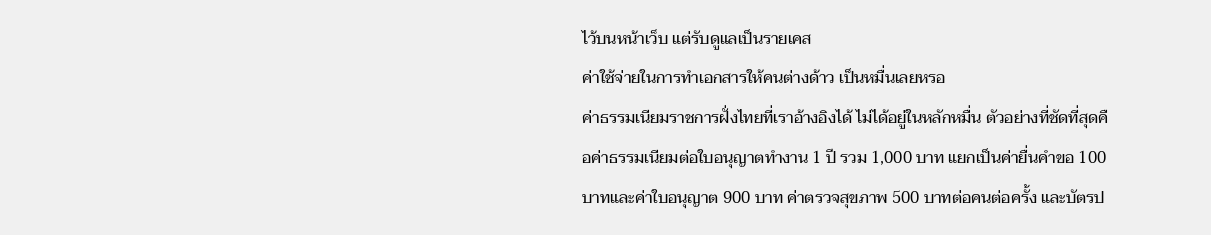ไว้บนหน้าเว็บ แต่รับดูแลเป็นรายเคส
ค่าใช้จ่ายในการทำเอกสารให้คนต่างด้าว เป็นหมื่นเลยหรอ
ค่าธรรมเนียมราชการฝั่งไทยที่เราอ้างอิงได้ ไม่ได้อยู่ในหลักหมื่น ตัวอย่างที่ชัดที่สุดคือค่าธรรมเนียมต่อใบอนุญาตทำงาน 1 ปี รวม 1,000 บาท แยกเป็นค่ายื่นคำขอ 100 บาทและค่าใบอนุญาต 900 บาท ค่าตรวจสุขภาพ 500 บาทต่อคนต่อครั้ง และบัตรป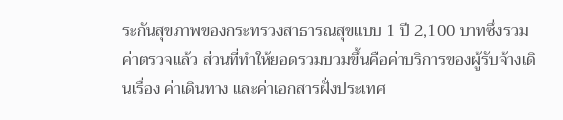ระกันสุขภาพของกระทรวงสาธารณสุขแบบ 1 ปี 2,100 บาทซึ่งรวมค่าตรวจแล้ว ส่วนที่ทำให้ยอดรวมบวมขึ้นคือค่าบริการของผู้รับจ้างเดินเรื่อง ค่าเดินทาง และค่าเอกสารฝั่งประเทศ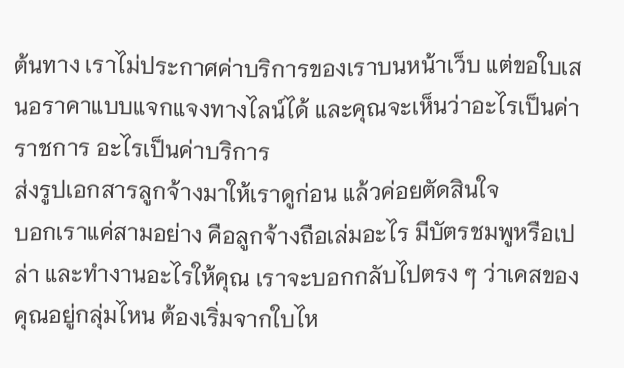ต้นทาง เราไม่ประกาศค่าบริการของเราบนหน้าเว็บ แต่ขอใบเสนอราคาแบบแจกแจงทางไลน์ได้ และคุณจะเห็นว่าอะไรเป็นค่าราชการ อะไรเป็นค่าบริการ
ส่งรูปเอกสารลูกจ้างมาให้เราดูก่อน แล้วค่อยตัดสินใจ
บอกเราแค่สามอย่าง คือลูกจ้างถือเล่มอะไร มีบัตรชมพูหรือเปล่า และทำงานอะไรให้คุณ เราจะบอกกลับไปตรง ๆ ว่าเคสของคุณอยู่กลุ่มไหน ต้องเริ่มจากใบไห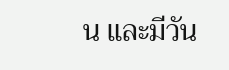น และมีวัน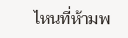ไหนที่ห้ามพ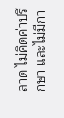ลาด ไม่คิดค่าปรึกษา และไม่มีกา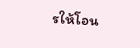รให้โอน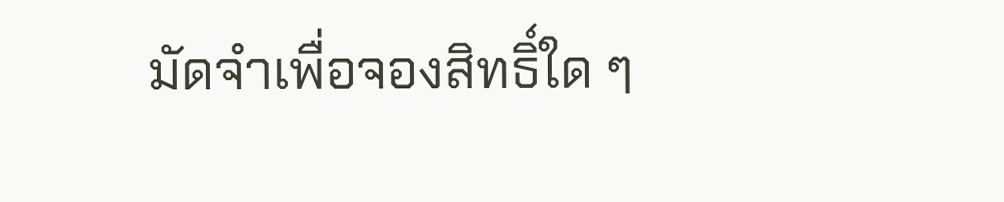มัดจำเพื่อจองสิทธิ์ใด ๆ